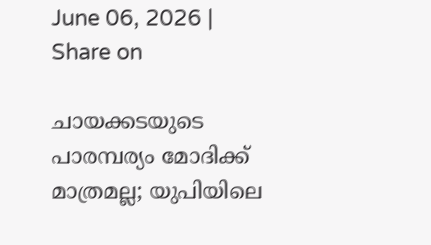June 06, 2026 |
Share on

ചായക്കടയുടെ പാരമ്പര്യം മോദിക്ക് മാത്രമല്ല; യുപിയിലെ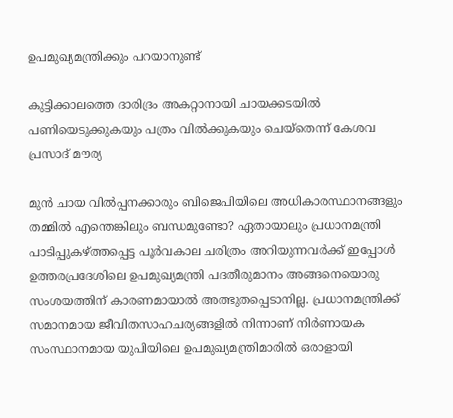ഉപമുഖ്യമന്ത്രിക്കും പറയാനുണ്ട്

കുട്ടിക്കാലത്തെ ദാരിദ്രം അകറ്റാനായി ചായക്കടയില്‍ പണിയെടുക്കുകയും പത്രം വില്‍ക്കുകയും ചെയ്തെന്ന് കേശവ പ്രസാദ് മൗര്യ

മുന്‍ ചായ വില്‍പ്പനക്കാരും ബിജെപിയിലെ അധികാരസ്ഥാനങ്ങളും തമ്മില്‍ എന്തെങ്കിലും ബന്ധമുണ്ടോ? ഏതായാലും പ്രധാനമന്ത്രി പാടിപ്പുകഴ്ത്തപ്പെട്ട പൂര്‍വകാല ചരിത്രം അറിയുന്നവര്‍ക്ക് ഇപ്പോള്‍ ഉത്തരപ്രദേശിലെ ഉപമുഖ്യമന്ത്രി പദതീരുമാനം അങ്ങനെയൊരു സംശയത്തിന് കാരണമായാല്‍ അത്ഭുതപ്പെടാനില്ല. പ്രധാനമന്ത്രിക്ക് സമാനമായ ജീവിതസാഹചര്യങ്ങളില്‍ നിന്നാണ് നിര്‍ണായക സംസ്ഥാനമായ യുപിയിലെ ഉപമുഖ്യമന്ത്രിമാരില്‍ ഒരാളായി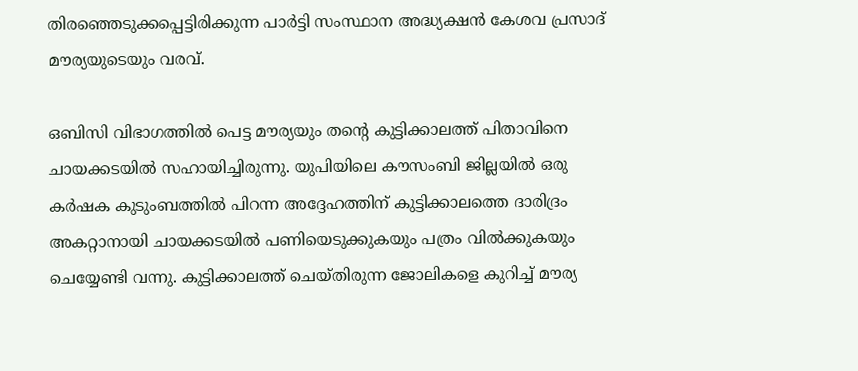തിരഞ്ഞെടുക്കപ്പെട്ടിരിക്കുന്ന പാര്‍ട്ടി സംസ്ഥാന അദ്ധ്യക്ഷന്‍ കേശവ പ്രസാദ് മൗര്യയുടെയും വരവ്.

ഒബിസി വിഭാഗത്തില്‍ പെട്ട മൗര്യയും തന്റെ കുട്ടിക്കാലത്ത് പിതാവിനെ ചായക്കടയില്‍ സഹായിച്ചിരുന്നു. യുപിയിലെ കൗസംബി ജില്ലയില്‍ ഒരു കര്‍ഷക കുടുംബത്തില്‍ പിറന്ന അദ്ദേഹത്തിന് കുട്ടിക്കാലത്തെ ദാരിദ്രം അകറ്റാനായി ചായക്കടയില്‍ പണിയെടുക്കുകയും പത്രം വില്‍ക്കുകയും ചെയ്യേണ്ടി വന്നു. കുട്ടിക്കാലത്ത് ചെയ്തിരുന്ന ജോലികളെ കുറിച്ച് മൗര്യ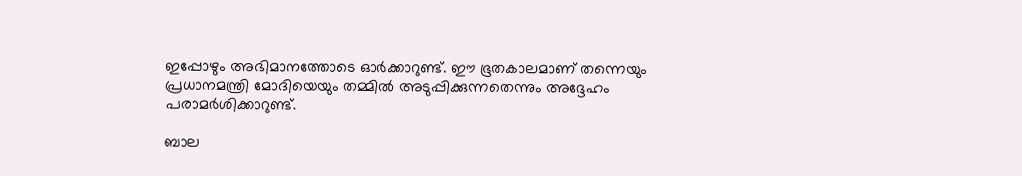ഇപ്പോഴും അഭിമാനത്തോടെ ഓര്‍ക്കാറുണ്ട്. ഈ ഭൂതകാലമാണ് തന്നെയും പ്രധാനമന്ത്രി മോദിയെയും തമ്മില്‍ അടുപ്പിക്കുന്നതെന്നും അദ്ദേഹം പരാമര്‍ശിക്കാറുണ്ട്.

ബാല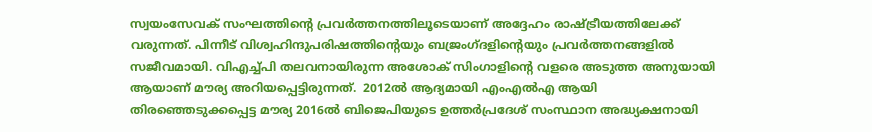സ്വയംസേവക് സംഘത്തിന്റെ പ്രവര്‍ത്തനത്തിലൂടെയാണ് അദ്ദേഹം രാഷ്ട്രീയത്തിലേക്ക് വരുന്നത്. പിന്നീട് വിശ്വഹിന്ദുപരിഷത്തിന്റെയും ബജ്രംഗ്ദളിന്റെയും പ്രവര്‍ത്തനങ്ങളില്‍ സജീവമായി. വിഎച്ച്പി തലവനായിരുന്ന അശോക് സിംഗാളിന്റെ വളരെ അടുത്ത അനുയായി ആയാണ് മൗര്യ അറിയപ്പെട്ടിരുന്നത്.  2012ല്‍ ആദ്യമായി എംഎല്‍എ ആയി തിരഞ്ഞെടുക്കപ്പെട്ട മൗര്യ 2016ല്‍ ബിജെപിയുടെ ഉത്തര്‍പ്രദേശ് സംസ്ഥാന അദ്ധ്യക്ഷനായി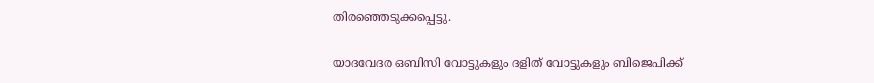തിരഞ്ഞെടുക്കപ്പെട്ടു.

യാദവേദര ഒബിസി വോട്ടുകളും ദളിത് വോട്ടുകളും ബിജെപിക്ക്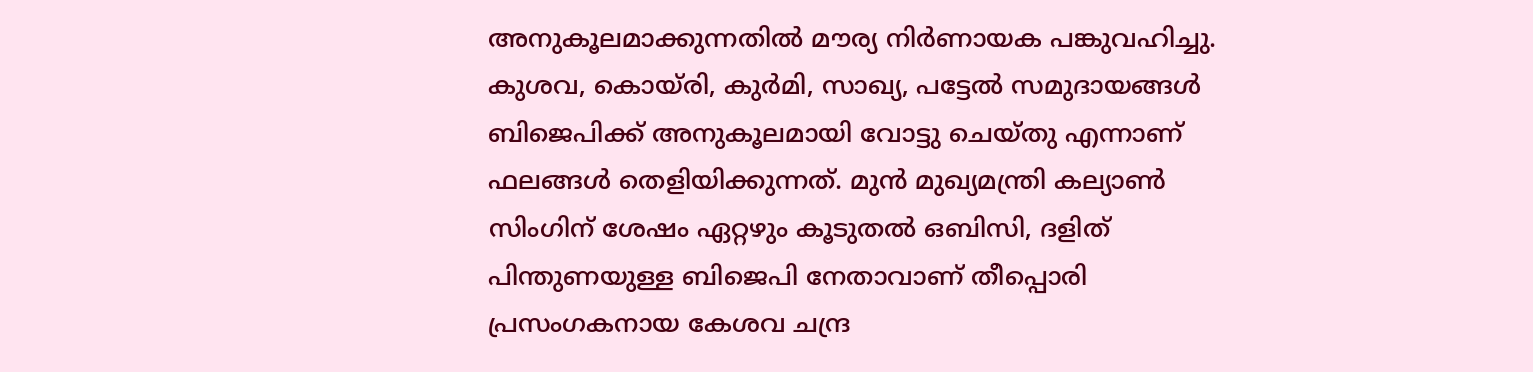അനുകൂലമാക്കുന്നതില്‍ മൗര്യ നിര്‍ണായക പങ്കുവഹിച്ചു. കുശവ, കൊയ്രി, കുര്‍മി, സാഖ്യ, പട്ടേല്‍ സമുദായങ്ങള്‍ ബിജെപിക്ക് അനുകൂലമായി വോട്ടു ചെയ്തു എന്നാണ് ഫലങ്ങള്‍ തെളിയിക്കുന്നത്. മുന്‍ മുഖ്യമന്ത്രി കല്യാണ്‍ സിംഗിന് ശേഷം ഏറ്റഴും കൂടുതല്‍ ഒബിസി, ദളിത് പിന്തുണയുള്ള ബിജെപി നേതാവാണ് തീപ്പൊരി പ്രസംഗകനായ കേശവ ചന്ദ്ര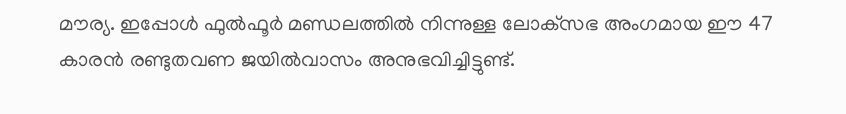മൗര്യ. ഇപ്പോള്‍ ഫുല്‍ഫൂര്‍ മണ്ഡലത്തില്‍ നിന്നുള്ള ലോക്‌സഭ അംഗമായ ഈ 47 കാരന്‍ രണ്ടുതവണ ജയില്‍വാസം അനുഭവിച്ചിട്ടുണ്ട്.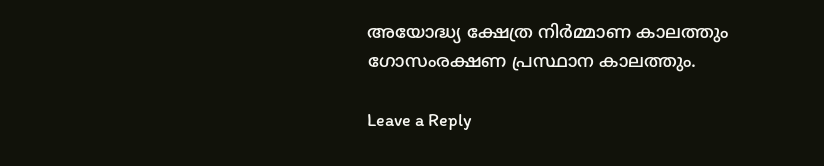അയോദ്ധ്യ ക്ഷേത്ര നിര്‍മ്മാണ കാലത്തും ഗോസംരക്ഷണ പ്രസ്ഥാന കാലത്തും.

Leave a Reply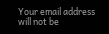Your email address will not be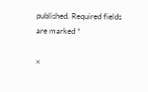published. Required fields are marked *

×